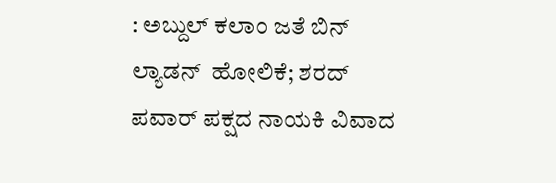: ಅಬ್ದುಲ್‌ ಕಲಾಂ ಜತೆ ಬಿನ್‌ ಲ್ಯಾಡನ್‌  ಹೋಲಿಕೆ; ಶರದ್‌ ಪವಾರ್‌ ಪಕ್ಷದ ನಾಯಕಿ ವಿವಾದ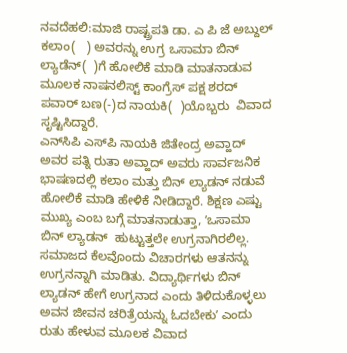ನವದೆಹಲಿ:ಮಾಜಿ ರಾಷ್ಟ್ರಪತಿ ಡಾ. ಎ ಪಿ ಜೆ ಅಬ್ದುಲ್‌ ಕಲಾಂ(   ) ಅವರನ್ನು ಉಗ್ರ ಒಸಾಮಾ ಬಿನ್‌ ಲ್ಯಾಡೆನ್‌(  )ಗೆ ಹೋಲಿಕೆ ಮಾಡಿ ಮಾತನಾಡುವ ಮೂಲಕ ನಾಷನಲಿಸ್ಟ್‌ ಕಾಂಗ್ರೆಸ್‌ ಪಕ್ಷ ಶರದ್‌ ಪವಾರ್‌ ಬಣ(-)ದ ನಾಯಕಿ(  )ಯೊಬ್ಬರು  ವಿವಾದ ಸೃಷ್ಟಿಸಿದ್ದಾರೆ.
ಎನ್‌ಸಿಪಿ ಎಸ್‌ಪಿ ನಾಯಕಿ ಜಿತೇಂದ್ರ ಅವ್ಹಾದ್‌ ಅವರ ಪತ್ನಿ ರುತಾ ಅವ್ಹಾದ್‌ ಅವರು ಸಾರ್ವಜನಿಕ ಭಾಷಣದಲ್ಲಿ ಕಲಾಂ ಮತ್ತು ಬಿನ್‌ ಲ್ಯಾಡನ್‌ ನಡುವೆ ಹೋಲಿಕೆ ಮಾಡಿ ಹೇಳಿಕೆ ನೀಡಿದ್ದಾರೆ. ಶಿಕ್ಷಣ ಎಷ್ಟು ಮುಖ್ಯ ಎಂಬ ಬಗ್ಗೆ ಮಾತನಾಡುತ್ತಾ, ʼಒಸಾಮಾ ಬಿನ್‌ ಲ್ಯಾಡನ್‌  ಹುಟ್ಟುತ್ತಲೇ ಉಗ್ರನಾಗಿರಲಿಲ್ಲ. ಸಮಾಜದ ಕೆಲವೊಂದು ವಿಚಾರಗಳು ಆತನನ್ನು ಉಗ್ರನನ್ನಾಗಿ ಮಾಡಿತು. ವಿದ್ಯಾರ್ಥಿಗಳು ಬಿನ್‌ ಲ್ಯಾಡನ್‌ ಹೇಗೆ ಉಗ್ರನಾದ ಎಂದು ತಿಳಿದುಕೊಳ್ಳಲು ಅವನ ಜೀವನ ಚರಿತ್ರೆಯನ್ನು ಓದಬೇಕುʼ ಎಂದು ರುತು ಹೇಳುವ ಮೂಲಕ ವಿವಾದ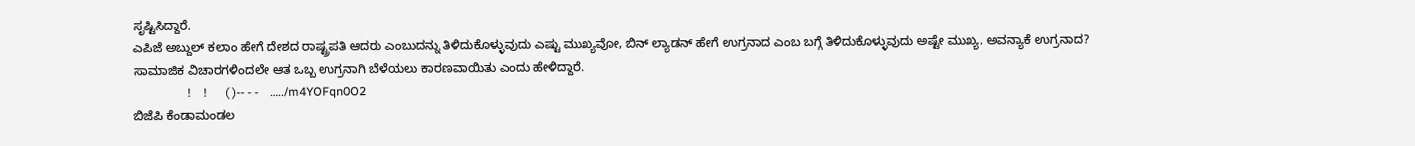ಸೃಷ್ಟಿಸಿದ್ದಾರೆ.
ಎಪಿಜೆ ಅಬ್ದುಲ್‌ ಕಲಾಂ ಹೇಗೆ ದೇಶದ ರಾಷ್ಟ್ರಪತಿ ಆದರು ಎಂಬುದನ್ನು ತಿಳಿದುಕೊಳ್ಳುವುದು ಎಷ್ಟು ಮುಖ್ಯವೋ, ಬಿನ್‌ ಲ್ಯಾಡನ್‌ ಹೇಗೆ ಉಗ್ರನಾದ ಎಂಬ ಬಗ್ಗೆ ತಿಳಿದುಕೊಳ್ಳುವುದು ಅಷ್ಟೇ ಮುಖ್ಯ. ಅವನ್ಯಾಕೆ ಉಗ್ರನಾದ? ಸಾಮಾಜಿಕ ವಿಚಾರಗಳಿಂದಲೇ ಆತ ಒಬ್ಬ ಉಗ್ರನಾಗಿ ಬೆಳೆಯಲು ಕಾರಣವಾಯಿತು ಎಂದು ಹೇಳಿದ್ದಾರೆ.
                  !    !      ( )-- - -    …../m4YOFqn0O2
ಬಿಜೆಪಿ ಕೆಂಡಾಮಂಡಲ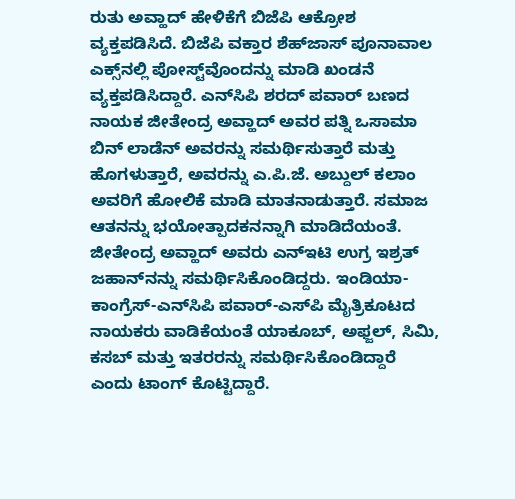ರುತು ಅವ್ಹಾದ್‌ ಹೇಳಿಕೆಗೆ ಬಿಜೆಪಿ ಆಕ್ರೋಶ ವ್ಯಕ್ತಪಡಿಸಿದೆ. ಬಿಜೆಪಿ ವಕ್ತಾರ ಶೆಹ್‌ಜಾಸ್‌ ಪೂನಾವಾಲ ಎಕ್ಸ್‌ನಲ್ಲಿ ಪೋಸ್ಟ್‌ವೊಂದನ್ನು ಮಾಡಿ ಖಂಡನೆ ವ್ಯಕ್ತಪಡಿಸಿದ್ದಾರೆ. ಎನ್‌ಸಿಪಿ ಶರದ್ ಪವಾರ್ ಬಣದ ನಾಯಕ ಜೀತೇಂದ್ರ ಅವ್ಹಾದ್‌ ಅವರ ಪತ್ನಿ ಒಸಾಮಾ ಬಿನ್ ಲಾಡೆನ್ ಅವರನ್ನು ಸಮರ್ಥಿಸುತ್ತಾರೆ ಮತ್ತು ಹೊಗಳುತ್ತಾರೆ, ಅವರನ್ನು ಎ.ಪಿ.ಜೆ. ಅಬ್ದುಲ್ ಕಲಾಂ ಅವರಿಗೆ ಹೋಲಿಕೆ ಮಾಡಿ ಮಾತನಾಡುತ್ತಾರೆ. ಸಮಾಜ ಆತನನ್ನು ಭಯೋತ್ಪಾದಕನನ್ನಾಗಿ ಮಾಡಿದೆಯಂತೆ. ಜೀತೇಂದ್ರ ಅವ್ಹಾದ್ ಅವರು ಎನ್‌ಇಟಿ ಉಗ್ರ ಇಶ್ರತ್ ಜಹಾನ್‌ನನ್ನು ಸಮರ್ಥಿಸಿಕೊಂಡಿದ್ದರು. ಇಂಡಿಯಾ-ಕಾಂಗ್ರೆಸ್-ಎನ್‌ಸಿಪಿ ಪವಾರ್-ಎಸ್‌ಪಿ ಮೈತ್ರಿಕೂಟದ ನಾಯಕರು ವಾಡಿಕೆಯಂತೆ ಯಾಕೂಬ್, ಅಫ್ಜಲ್, ಸಿಮಿ, ಕಸಬ್ ಮತ್ತು ಇತರರನ್ನು ಸಮರ್ಥಿಸಿಕೊಂಡಿದ್ದಾರೆ ಎಂದು ಟಾಂಗ್‌ ಕೊಟ್ಟಿದ್ದಾರೆ.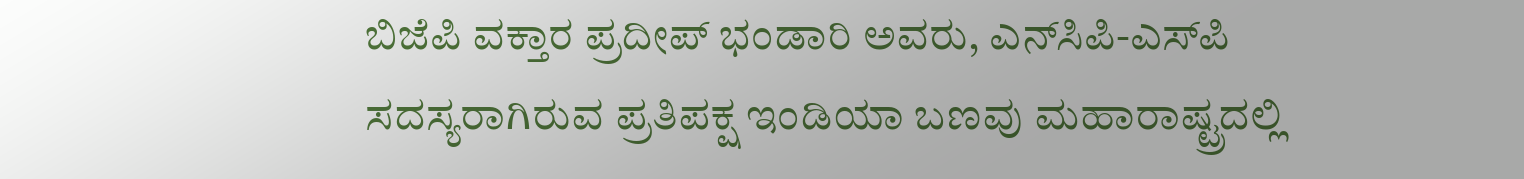ಬಿಜೆಪಿ ವಕ್ತಾರ ಪ್ರದೀಪ್ ಭಂಡಾರಿ ಅವರು, ಎನ್‌ಸಿಪಿ-ಎಸ್‌ಪಿ ಸದಸ್ಯರಾಗಿರುವ ಪ್ರತಿಪಕ್ಷ ಇಂಡಿಯಾ ಬಣವು ಮಹಾರಾಷ್ಟ್ರದಲ್ಲಿ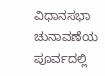ವಿಧಾನಸಭಾ ಚುನಾವಣೆಯ ಪೂರ್ವದಲ್ಲಿ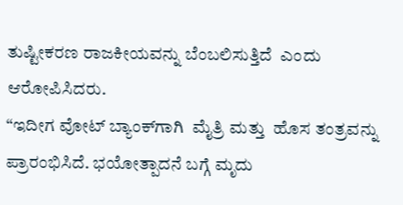ತುಷ್ಟೀಕರಣ ರಾಜಕೀಯವನ್ನು ಬೆಂಬಲಿಸುತ್ತಿದೆ  ಎಂದು ಆರೋಪಿಸಿದರು.
“ಇದೀಗ ವೋಟ್ ಬ್ಯಾಂಕ್‌ಗಾಗಿ  ಮೈತ್ರಿ ಮತ್ತು  ಹೊಸ ತಂತ್ರವನ್ನು ಪ್ರಾರಂಭಿಸಿದೆ. ಭಯೋತ್ಪಾದನೆ ಬಗ್ಗೆ ಮೃದು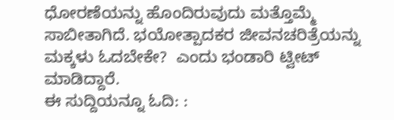ಧೋರಣೆಯನ್ನು ಹೊಂದಿರುವುದು ಮತ್ತೊಮ್ಮೆ ಸಾಬೀತಾಗಿದೆ. ಭಯೋತ್ಪಾದಕರ ಜೀವನಚರಿತ್ರೆಯನ್ನು ಮಕ್ಕಳು ಓದಬೇಕೇ?  ಎಂದು ಭಂಡಾರಿ ಟ್ವೀಟ್ ಮಾಡಿದ್ದಾರೆ.
ಈ ಸುದ್ದಿಯನ್ನೂ ಓದಿ: :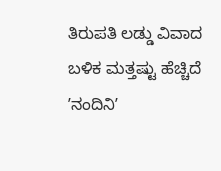ತಿರುಪತಿ ಲಡ್ಡು ವಿವಾದ ಬಳಿಕ ಮತ್ತಷ್ಟು ಹೆಚ್ಚಿದೆ ʼನಂದಿನಿʼ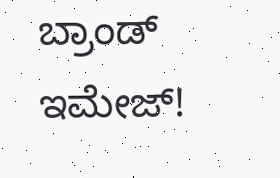ಬ್ರಾಂಡ್‌ ಇಮೇಜ್‌!